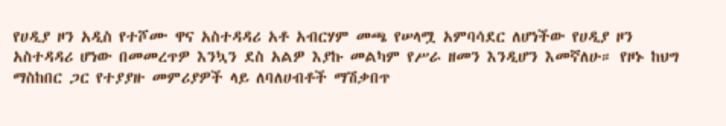የሀዲያ ዞን አዲስ የተሾሙ ዋና አስተዳዳሪ አቶ አብርሃም መጫ የሠላሟ አምባሳደር ለሆነችው የሀዲያ ዞን አስተዳዳሪ ሆነው በመመረጥዎ እንኳን ደስ አልዎ እያኩ መልካም የሥራ ዘመን እንዲሆን እመኛለሁ። የዞኑ ከህግ ማስከበር ጋር የተያያዙ መምሪያዎች ላይ ለባለሀብቶች ማሽቃበጥ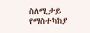ስለሚታይ የማስተካከያ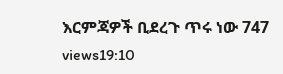እርምጃዎች ቢደረጉ ጥሩ ነው 747 views19:10